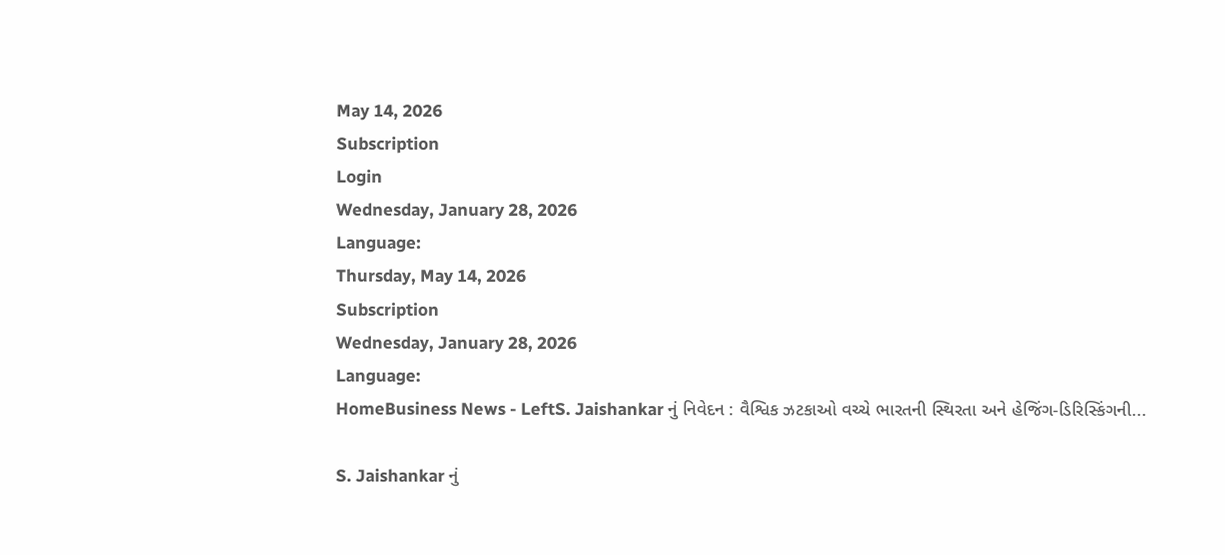May 14, 2026
Subscription
Login
Wednesday, January 28, 2026
Language:
Thursday, May 14, 2026
Subscription
Wednesday, January 28, 2026
Language:
HomeBusiness News - LeftS. Jaishankar નું નિવેદન : વૈશ્વિક ઝટકાઓ વચ્ચે ભારતની સ્થિરતા અને હેજિંગ-ડિરિસ્કિંગની...

S. Jaishankar નું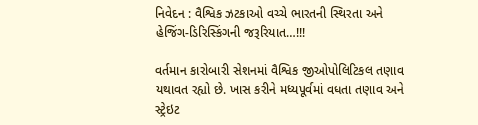નિવેદન : વૈશ્વિક ઝટકાઓ વચ્ચે ભારતની સ્થિરતા અને હેજિંગ-ડિરિસ્કિંગની જરૂરિયાત…!!!

વર્તમાન કારોબારી સેશનમાં વૈશ્વિક જીઓપોલિટિકલ તણાવ યથાવત રહ્યો છે. ખાસ કરીને મધ્યપૂર્વમાં વધતા તણાવ અને સ્ટ્રેઇટ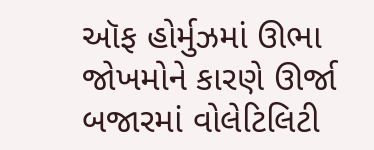ઑફ હોર્મુઝમાં ઊભા જોખમોને કારણે ઊર્જા બજારમાં વોલેટિલિટી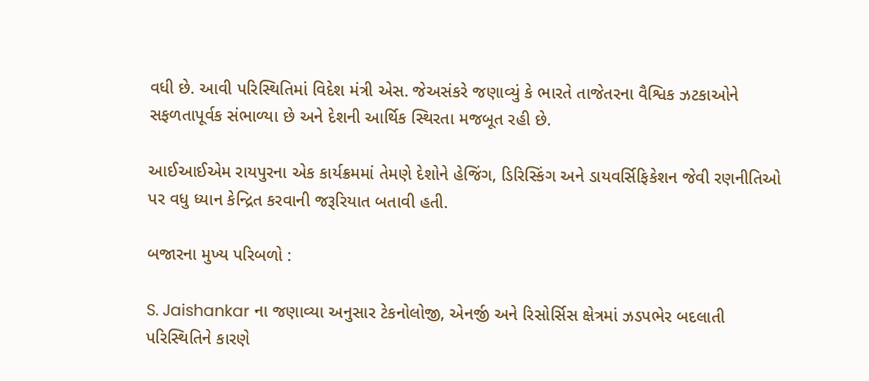વધી છે. આવી પરિસ્થિતિમાં વિદેશ મંત્રી એસ. જેઅસંકરે જણાવ્યું કે ભારતે તાજેતરના વૈશ્વિક ઝટકાઓને સફળતાપૂર્વક સંભાળ્યા છે અને દેશની આર્થિક સ્થિરતા મજબૂત રહી છે.

આઈઆઈએમ રાયપુરના એક કાર્યક્રમમાં તેમણે દેશોને હેજિંગ, ડિરિસ્કિંગ અને ડાયવર્સિફિકેશન જેવી રણનીતિઓ પર વધુ ધ્યાન કેન્દ્રિત કરવાની જરૂરિયાત બતાવી હતી.

બજારના મુખ્ય પરિબળો :

S. Jaishankar ના જણાવ્યા અનુસાર ટેકનોલોજી, એનર્જી અને રિસોર્સિસ ક્ષેત્રમાં ઝડપભેર બદલાતી પરિસ્થિતિને કારણે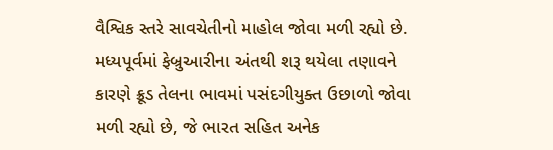વૈશ્વિક સ્તરે સાવચેતીનો માહોલ જોવા મળી રહ્યો છે. મધ્યપૂર્વમાં ફેબ્રુઆરીના અંતથી શરૂ થયેલા તણાવને કારણે ક્રૂડ તેલના ભાવમાં પસંદગીયુક્ત ઉછાળો જોવા મળી રહ્યો છે, જે ભારત સહિત અનેક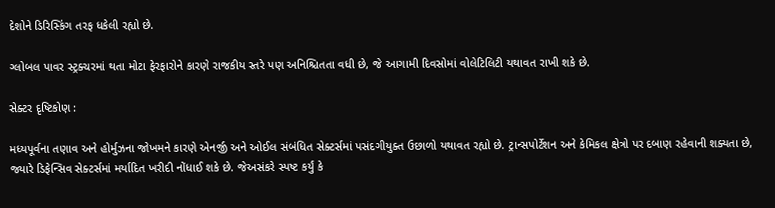દેશોને ડિરિસ્કિંગ તરફ ધકેલી રહ્યો છે.

ગ્લોબલ પાવર સ્ટ્રક્ચરમાં થતા મોટા ફેરફારોને કારણે રાજકીય સ્તરે પણ અનિશ્ચિતતા વધી છે, જે આગામી દિવસોમાં વોલેટિલિટી યથાવત રાખી શકે છે.

સેક્ટર દૃષ્ટિકોણ :

મધ્યપૂર્વના તણાવ અને હોર્મુઝના જોખમને કારણે એનર્જી અને ઓઈલ સંબંધિત સેક્ટર્સમાં પસંદગીયુક્ત ઉછાળો યથાવત રહ્યો છે. ટ્રાન્સપોર્ટેશન અને કેમિકલ ક્ષેત્રો પર દબાણ રહેવાની શક્યતા છે, જ્યારે ડિફેન્સિવ સેક્ટર્સમાં મર્યાદિત ખરીદી નોંધાઈ શકે છે. જેઅસંકરે સ્પષ્ટ કર્યું કે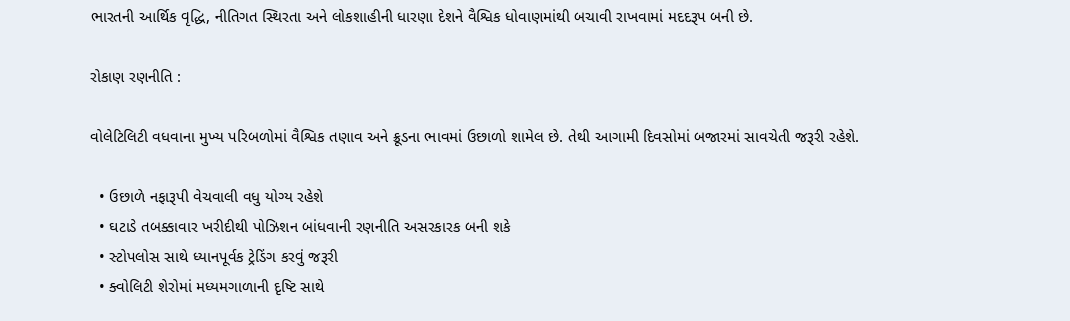ભારતની આર્થિક વૃદ્ધિ, નીતિગત સ્થિરતા અને લોકશાહીની ધારણા દેશને વૈશ્વિક ધોવાણમાંથી બચાવી રાખવામાં મદદરૂપ બની છે.

રોકાણ રણનીતિ :

વોલેટિલિટી વધવાના મુખ્ય પરિબળોમાં વૈશ્વિક તણાવ અને ક્રૂડના ભાવમાં ઉછાળો શામેલ છે. તેથી આગામી દિવસોમાં બજારમાં સાવચેતી જરૂરી રહેશે.

  • ઉછાળે નફારૂપી વેચવાલી વધુ યોગ્ય રહેશે
  • ઘટાડે તબક્કાવાર ખરીદીથી પોઝિશન બાંધવાની રણનીતિ અસરકારક બની શકે
  • સ્ટોપલોસ સાથે ધ્યાનપૂર્વક ટ્રેડિંગ કરવું જરૂરી
  • ક્વોલિટી શેરોમાં મધ્યમગાળાની દૃષ્ટિ સાથે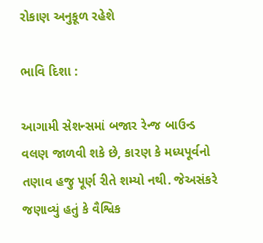રોકાણ અનુકૂળ રહેશે

ભાવિ દિશા :

આગામી સેશન્સમાં બજાર રેન્જ બાઉન્ડ વલણ જાળવી શકે છે, કારણ કે મધ્યપૂર્વનો તણાવ હજુ પૂર્ણ રીતે શમ્યો નથી. જેઅસંકરે જણાવ્યું હતું કે વૈશ્વિક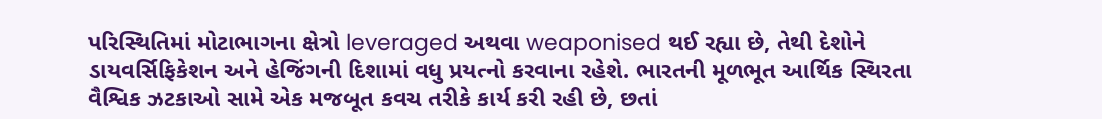પરિસ્થિતિમાં મોટાભાગના ક્ષેત્રો leveraged અથવા weaponised થઈ રહ્યા છે, તેથી દેશોને ડાયવર્સિફિકેશન અને હેજિંગની દિશામાં વધુ પ્રયત્નો કરવાના રહેશે. ભારતની મૂળભૂત આર્થિક સ્થિરતા વૈશ્વિક ઝટકાઓ સામે એક મજબૂત કવચ તરીકે કાર્ય કરી રહી છે, છતાં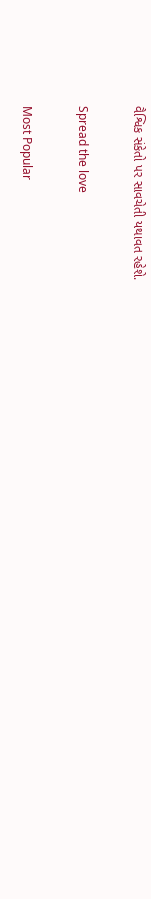વૈશ્વિક સંકેતો પર સાવચેતી યથાવત રહેશે.

Spread the love

Most Popular